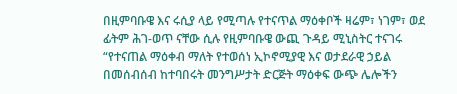በዚምባቡዌ እና ሩሲያ ላይ የሚጣሉ የተናጥል ማዕቀቦች ዛሬም፣ ነገም፣ ወደ ፊትም ሕገ-ወጥ ናቸው ሲሉ የዚምባቡዌ ውጪ ጉዳይ ሚኒስትር ተናገሩ “የተናጠል ማዕቀብ ማለት የተወሰነ ኢኮኖሚያዊ እና ወታደራዊ ኃይል በመሰብሰብ ከተባበሩት መንግሥታት ድርጅት ማዕቀፍ ውጭ ሌሎችን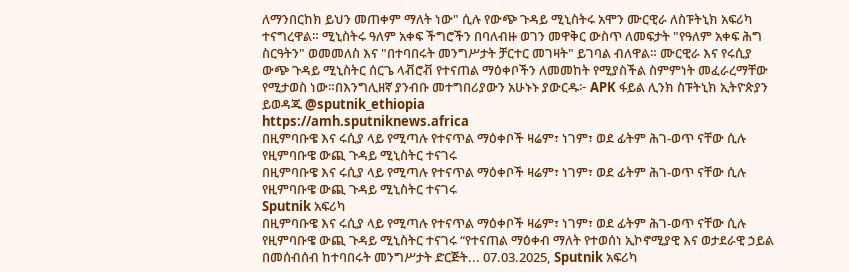ለማንበርከክ ይህን መጠቀም ማለት ነው" ሲሉ የውጭ ጉዳይ ሚኒስትሩ አሞን ሙርዊራ ለስፑትኒክ አፍሪካ ተናግረዋል። ሚኒስትሩ ዓለም አቀፍ ችግሮችን በባለብዙ ወገን መዋቅር ውስጥ ለመፍታት "የዓለም አቀፍ ሕግ ስርዓትን" ወመመለስ እና "በተባበሩት መንግሥታት ቻርተር መገዛት" ይገባል ብለዋል። ሙርዊራ እና የሩሲያ ውጭ ጉዳይ ሚኒስትር ሰርጌ ላቭሮቭ የተናጠል ማዕቀቦችን ለመመከት የሚያስችል ስምምነት መፈራረማቸው የሚታወስ ነው።በእንግሊዘኛ ያንብቡ መተግበሪያውን አሁኑኑ ያውርዱ፦ APK ፋይል ሊንክ ስፑትኒክ ኢትዮጵያን ይወዳጁ @sputnik_ethiopia
https://amh.sputniknews.africa
በዚምባቡዌ እና ሩሲያ ላይ የሚጣሉ የተናጥል ማዕቀቦች ዛሬም፣ ነገም፣ ወደ ፊትም ሕገ-ወጥ ናቸው ሲሉ የዚምባቡዌ ውጪ ጉዳይ ሚኒስትር ተናገሩ
በዚምባቡዌ እና ሩሲያ ላይ የሚጣሉ የተናጥል ማዕቀቦች ዛሬም፣ ነገም፣ ወደ ፊትም ሕገ-ወጥ ናቸው ሲሉ የዚምባቡዌ ውጪ ጉዳይ ሚኒስትር ተናገሩ
Sputnik አፍሪካ
በዚምባቡዌ እና ሩሲያ ላይ የሚጣሉ የተናጥል ማዕቀቦች ዛሬም፣ ነገም፣ ወደ ፊትም ሕገ-ወጥ ናቸው ሲሉ የዚምባቡዌ ውጪ ጉዳይ ሚኒስትር ተናገሩ “የተናጠል ማዕቀብ ማለት የተወሰነ ኢኮኖሚያዊ እና ወታደራዊ ኃይል በመሰብሰብ ከተባበሩት መንግሥታት ድርጅት... 07.03.2025, Sputnik አፍሪካ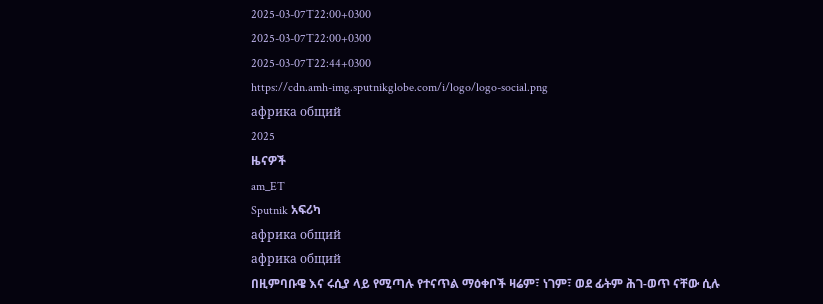2025-03-07T22:00+0300
2025-03-07T22:00+0300
2025-03-07T22:44+0300
https://cdn.amh-img.sputnikglobe.com/i/logo/logo-social.png
африка общий
2025
ዜናዎች
am_ET
Sputnik አፍሪካ
африка общий
африка общий
በዚምባቡዌ እና ሩሲያ ላይ የሚጣሉ የተናጥል ማዕቀቦች ዛሬም፣ ነገም፣ ወደ ፊትም ሕገ-ወጥ ናቸው ሲሉ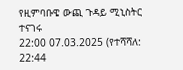የዚምባቡዌ ውጪ ጉዳይ ሚኒስትር ተናገሩ
22:00 07.03.2025 (የተሻሻለ: 22:44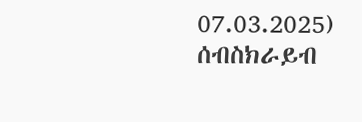07.03.2025)
ሰብስክራይብ